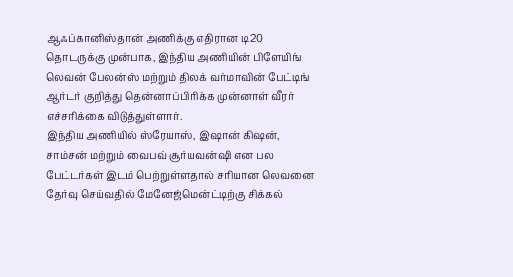ஆஃப்கானிஸ்தான் அணிக்கு எதிரான டி20 தொடருக்கு முன்பாக, இந்திய அணியின் பிளேயிங் லெவன் பேலன்ஸ் மற்றும் திலக் வர்மாவின் பேட்டிங் ஆர்டர் குறித்து தென்னாப்பிரிக்க முன்னாள் வீரர் எச்சரிக்கை விடுத்துள்ளார்.
இந்திய அணியில் ஸ்ரேயாஸ், இஷான் கிஷன், சாம்சன் மற்றும் வைபவ் சூர்யவன்ஷி என பல பேட்டர்கள் இடம் பெற்றுள்ளதால் சரியான லெவனை தேர்வு செய்வதில் மேனேஜ்மென்ட்டிற்கு சிக்கல்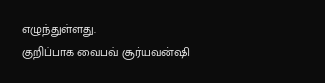எழுந்துள்ளது.
குறிப்பாக வைபவ் சூர்யவன்ஷி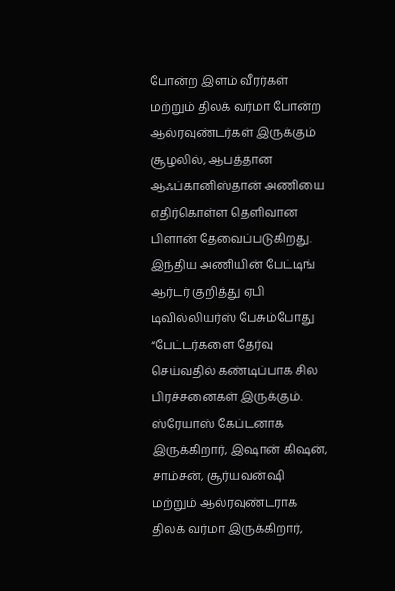போன்ற இளம் வீரர்கள் மற்றும் திலக் வர்மா போன்ற ஆல்ரவுண்டர்கள் இருக்கும் சூழலில், ஆபத்தான ஆஃப்கானிஸ்தான் அணியை எதிர்கொள்ள தெளிவான பிளான் தேவைப்படுகிறது.
இந்திய அணியின் பேட்டிங் ஆர்டர் குறித்து ஏபி டிவில்லியர்ஸ் பேசும்போது “பேட்டர்களை தேர்வு செய்வதில் கண்டிப்பாக சில பிரச்சனைகள் இருக்கும். ஸ்ரேயாஸ் கேப்டனாக இருக்கிறார், இஷான் கிஷன், சாம்சன், சூர்யவன்ஷி மற்றும் ஆல்ரவுண்டராக திலக் வர்மா இருக்கிறார்,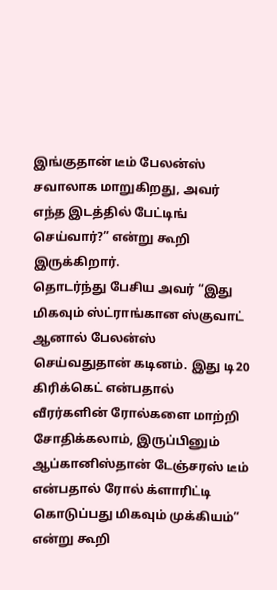இங்குதான் டீம் பேலன்ஸ் சவாலாக மாறுகிறது, அவர் எந்த இடத்தில் பேட்டிங் செய்வார்?” என்று கூறி இருக்கிறார்.
தொடர்ந்து பேசிய அவர் “இது மிகவும் ஸ்ட்ராங்கான ஸ்குவாட் ஆனால் பேலன்ஸ் செய்வதுதான் கடினம். இது டி20 கிரிக்கெட் என்பதால் வீரர்களின் ரோல்களை மாற்றி சோதிக்கலாம், இருப்பினும் ஆப்கானிஸ்தான் டேஞ்சரஸ் டீம் என்பதால் ரோல் க்ளாரிட்டி கொடுப்பது மிகவும் முக்கியம்” என்று கூறி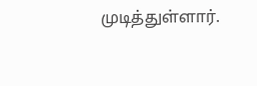முடித்துள்ளார்.